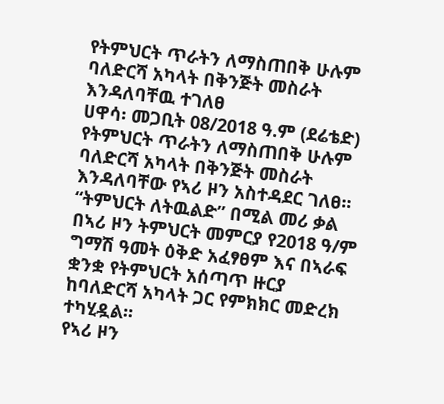የትምህርት ጥራትን ለማስጠበቅ ሁሉም ባለድርሻ አካላት በቅንጅት መስራት እንዳለባቸዉ ተገለፀ
ሀዋሳ፡ መጋቢት 08/2018 ዓ.ም (ደሬቴድ) የትምህርት ጥራትን ለማስጠበቅ ሁሉም ባለድርሻ አካላት በቅንጅት መስራት እንዳለባቸው የኣሪ ዞን አስተዳደር ገለፀ፡፡
“ትምህርት ለትዉልድ” በሚል መሪ ቃል በኣሪ ዞን ትምህርት መምርያ የ2018 ዓ/ም ግማሽ ዓመት ዕቅድ አፈፃፀም እና በኣራፍ ቋንቋ የትምህርት አሰጣጥ ዙርያ ከባለድርሻ አካላት ጋር የምክክር መድረክ ተካሂዷል፡፡
የኣሪ ዞን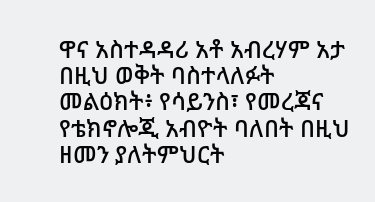ዋና አስተዳዳሪ አቶ አብረሃም አታ በዚህ ወቅት ባስተላለፉት መልዕክት፥ የሳይንስ፣ የመረጃና የቴክኖሎጂ አብዮት ባለበት በዚህ ዘመን ያለትምህርት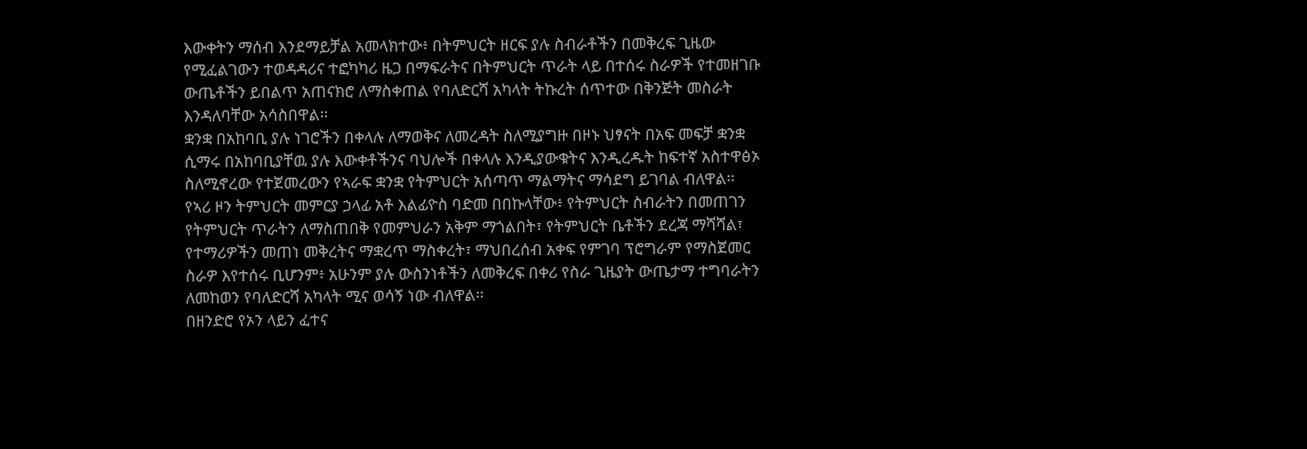እውቀትን ማሰብ እንደማይቻል አመላክተው፥ በትምህርት ዘርፍ ያሉ ስብራቶችን በመቅረፍ ጊዜው የሚፈልገውን ተወዳዳሪና ተፎካካሪ ዜጋ በማፍራትና በትምህርት ጥራት ላይ በተሰሩ ስራዎች የተመዘገቡ ውጤቶችን ይበልጥ አጠናክሮ ለማስቀጠል የባለድርሻ አካላት ትኩረት ሰጥተው በቅንጅት መስራት እንዳለባቸው አሳስበዋል፡፡
ቋንቋ በአከባቢ ያሉ ነገሮችን በቀላሉ ለማወቅና ለመረዳት ስለሚያግዙ በዞኑ ህፃናት በአፍ መፍቻ ቋንቋ ሲማሩ በአከባቢያቸዉ ያሉ እውቀቶችንና ባህሎች በቀላሉ እንዲያውቁትና እንዲረዱት ከፍተኛ አስተዋፅኦ ስለሚኖረው የተጀመረውን የኣራፍ ቋንቋ የትምህርት አሰጣጥ ማልማትና ማሳደግ ይገባል ብለዋል፡፡
የኣሪ ዞን ትምህርት መምርያ ኃላፊ አቶ እልፊዮስ ባድመ በበኩላቸው፥ የትምህርት ስብራትን በመጠገን የትምህርት ጥራትን ለማስጠበቅ የመምህራን አቅም ማጎልበት፣ የትምህርት ቤቶችን ደረጃ ማሻሻል፣ የተማሪዎችን መጠነ መቅረትና ማቋረጥ ማስቀረት፣ ማህበረሰብ አቀፍ የምገባ ፕሮግራም የማስጀመር ስራዎ እየተሰሩ ቢሆንም፥ አሁንም ያሉ ውስንነቶችን ለመቅረፍ በቀሪ የስራ ጊዜያት ውጤታማ ተግባራትን ለመከወን የባለድርሻ አካላት ሚና ወሳኝ ነው ብለዋል፡፡
በዘንድሮ የኦን ላይን ፈተና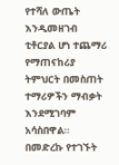የተሻለ ውጤት እንዲመዘገብ ቲቶርያል ሆነ ተጨማሪ የማጠናከሪያ ትምህርት በመስጠት ተማሪዎችን ማብቃት እንደሚገባም አሳስበዋል፡፡
በመድረኩ የተገኙት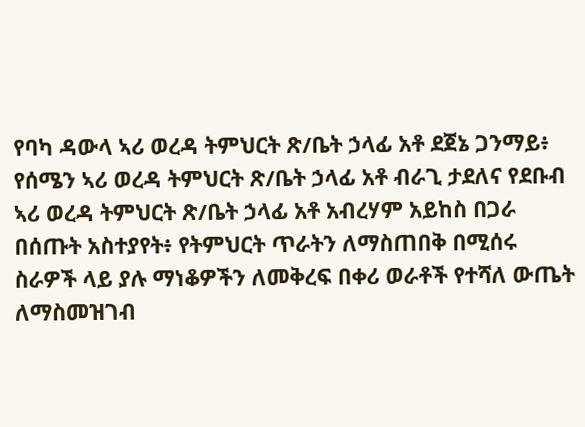የባካ ዳውላ ኣሪ ወረዳ ትምህርት ጽ/ቤት ኃላፊ አቶ ደጀኔ ጋንማይ፥ የሰሜን ኣሪ ወረዳ ትምህርት ጽ/ቤት ኃላፊ አቶ ብራጊ ታደለና የደቡብ ኣሪ ወረዳ ትምህርት ጽ/ቤት ኃላፊ አቶ አብረሃም አይከስ በጋራ በሰጡት አስተያየት፥ የትምህርት ጥራትን ለማስጠበቅ በሚሰሩ ስራዎች ላይ ያሉ ማነቆዎችን ለመቅረፍ በቀሪ ወራቶች የተሻለ ውጤት ለማስመዝገብ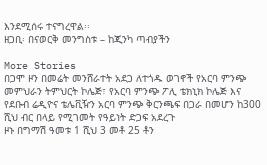እንደሚሰሩ ተናግረዋል፡፡
ዘጋቢ፡ በናወርቅ መንግስቱ – ከጂንካ ጣብያችን

More Stories
በጋሞ ዞን በመሬት መንሸራተት አደጋ ለተጎዱ ወገኖች የአርባ ምንጭ መምህራን ትምህርት ኮሌጅ፣ የአርባ ምንጭ ፖሊ ቴክኒክ ኮሌጅ እና የደቡብ ሬዲዮና ቴሌቪዥን አርባ ምንጭ ቅርንጫፍ በጋራ በመሆን ከ300 ሺህ ብር በላይ የሚገመት የዓይነት ድጋፍ አደረጉ
ዞኑ በግማሽ ዓመቱ 1 ሺህ 3 መቶ 25 ቶን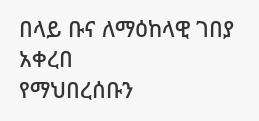በላይ ቡና ለማዕከላዊ ገበያ አቀረበ
የማህበረሰቡን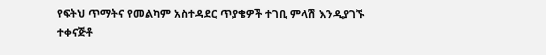የፍትህ ጥማትና የመልካም አስተዳደር ጥያቄዎች ተገቢ ምላሽ እንዲያገኙ ተቀናጅቶ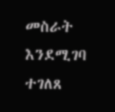መስራት እንደሚገባ ተገለጸ